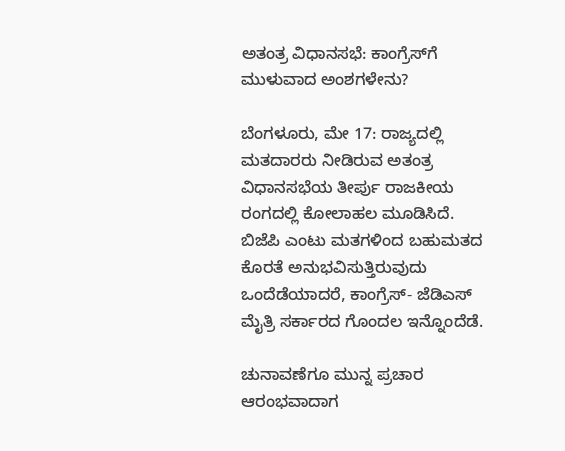ಅತಂತ್ರ ವಿಧಾನಸಭೆ: ಕಾಂಗ್ರೆಸ್‌ಗೆ ಮುಳುವಾದ ಅಂಶಗಳೇನು?

ಬೆಂಗಳೂರು, ಮೇ 17: ರಾಜ್ಯದಲ್ಲಿ ಮತದಾರರು ನೀಡಿರುವ ಅತಂತ್ರ ವಿಧಾನಸಭೆಯ ತೀರ್ಪು ರಾಜಕೀಯ ರಂಗದಲ್ಲಿ ಕೋಲಾಹಲ ಮೂಡಿಸಿದೆ. ಬಿಜೆಪಿ ಎಂಟು ಮತಗಳಿಂದ ಬಹುಮತದ ಕೊರತೆ ಅನುಭವಿಸುತ್ತಿರುವುದು ಒಂದೆಡೆಯಾದರೆ, ಕಾಂಗ್ರೆಸ್- ಜೆಡಿಎಸ್ ಮೈತ್ರಿ ಸರ್ಕಾರದ ಗೊಂದಲ ಇನ್ನೊಂದೆಡೆ.

ಚುನಾವಣೆಗೂ ಮುನ್ನ ಪ್ರಚಾರ ಆರಂಭವಾದಾಗ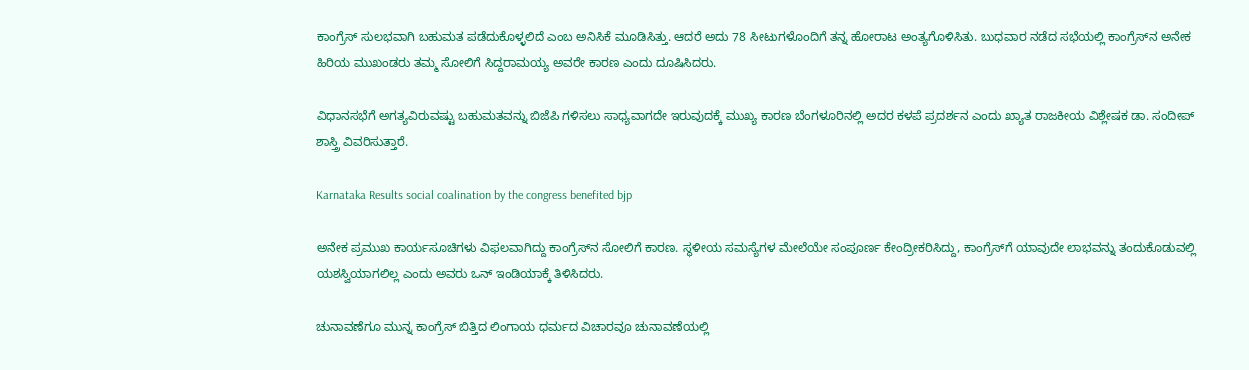ಕಾಂಗ್ರೆಸ್‌ ಸುಲಭವಾಗಿ ಬಹುಮತ ಪಡೆದುಕೊಳ್ಳಲಿದೆ ಎಂಬ ಅನಿಸಿಕೆ ಮೂಡಿಸಿತ್ತು. ಆದರೆ ಅದು 78 ಸೀಟುಗಳೊಂದಿಗೆ ತನ್ನ ಹೋರಾಟ ಅಂತ್ಯಗೊಳಿಸಿತು. ಬುಧವಾರ ನಡೆದ ಸಭೆಯಲ್ಲಿ ಕಾಂಗ್ರೆಸ್‌ನ ಅನೇಕ ಹಿರಿಯ ಮುಖಂಡರು ತಮ್ಮ ಸೋಲಿಗೆ ಸಿದ್ದರಾಮಯ್ಯ ಅವರೇ ಕಾರಣ ಎಂದು ದೂಷಿಸಿದರು.

ವಿಧಾನಸಭೆಗೆ ಅಗತ್ಯವಿರುವಷ್ಟು ಬಹುಮತವನ್ನು ಬಿಜೆಪಿ ಗಳಿಸಲು ಸಾಧ್ಯವಾಗದೇ ಇರುವುದಕ್ಕೆ ಮುಖ್ಯ ಕಾರಣ ಬೆಂಗಳೂರಿನಲ್ಲಿ ಅದರ ಕಳಪೆ ಪ್ರದರ್ಶನ ಎಂದು ಖ್ಯಾತ ರಾಜಕೀಯ ವಿಶ್ಲೇಷಕ ಡಾ. ಸಂದೀಪ್ ಶಾಸ್ತ್ರಿ ವಿವರಿಸುತ್ತಾರೆ.

Karnataka Results social coalination by the congress benefited bjp

ಅನೇಕ ಪ್ರಮುಖ ಕಾರ್ಯಸೂಚಿಗಳು ವಿಫಲವಾಗಿದ್ದು ಕಾಂಗ್ರೆಸ್‌ನ ಸೋಲಿಗೆ ಕಾರಣ. ಸ್ಥಳೀಯ ಸಮಸ್ಯೆಗಳ ಮೇಲೆಯೇ ಸಂಪೂರ್ಣ ಕೇಂದ್ರೀಕರಿಸಿದ್ದು, ಕಾಂಗ್ರೆಸ್‌ಗೆ ಯಾವುದೇ ಲಾಭವನ್ನು ತಂದುಕೊಡುವಲ್ಲಿ ಯಶಸ್ವಿಯಾಗಲಿಲ್ಲ ಎಂದು ಅವರು ಒನ್ ಇಂಡಿಯಾಕ್ಕೆ ತಿಳಿಸಿದರು.

ಚುನಾವಣೆಗೂ ಮುನ್ನ ಕಾಂಗ್ರೆಸ್ ಬಿತ್ತಿದ ಲಿಂಗಾಯ ಧರ್ಮದ ವಿಚಾರವೂ ಚುನಾವಣೆಯಲ್ಲಿ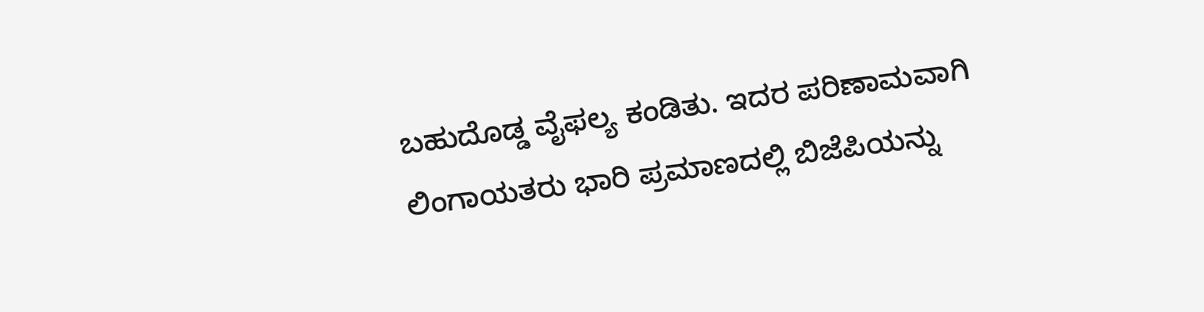ಬಹುದೊಡ್ಡ ವೈಫಲ್ಯ ಕಂಡಿತು. ಇದರ ಪರಿಣಾಮವಾಗಿ ಲಿಂಗಾಯತರು ಭಾರಿ ಪ್ರಮಾಣದಲ್ಲಿ ಬಿಜೆಪಿಯನ್ನು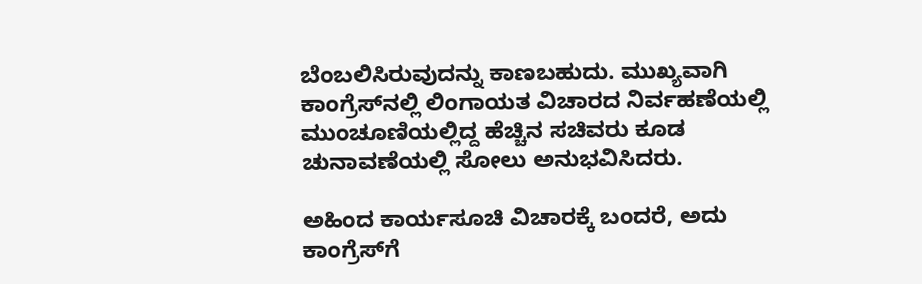ಬೆಂಬಲಿಸಿರುವುದನ್ನು ಕಾಣಬಹುದು. ಮುಖ್ಯವಾಗಿ ಕಾಂಗ್ರೆಸ್‌ನಲ್ಲಿ ಲಿಂಗಾಯತ ವಿಚಾರದ ನಿರ್ವಹಣೆಯಲ್ಲಿ ಮುಂಚೂಣಿಯಲ್ಲಿದ್ದ ಹೆಚ್ಚಿನ ಸಚಿವರು ಕೂಡ ಚುನಾವಣೆಯಲ್ಲಿ ಸೋಲು ಅನುಭವಿಸಿದರು.

ಅಹಿಂದ ಕಾರ್ಯಸೂಚಿ ವಿಚಾರಕ್ಕೆ ಬಂದರೆ, ಅದು ಕಾಂಗ್ರೆಸ್‌ಗೆ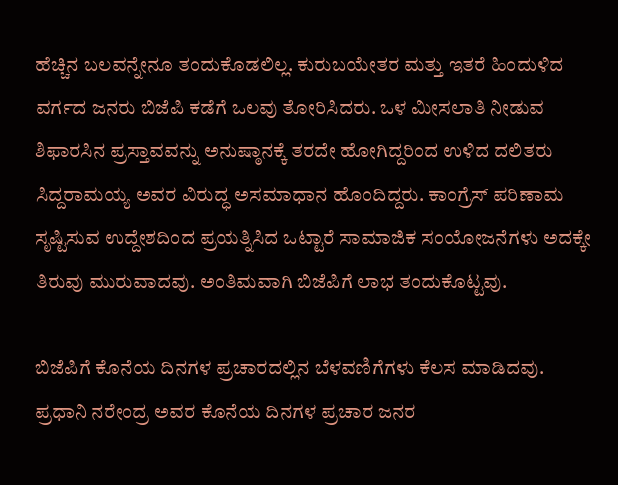ಹೆಚ್ಚಿನ ಬಲವನ್ನೇನೂ ತಂದುಕೊಡಲಿಲ್ಲ. ಕುರುಬಯೇತರ ಮತ್ತು ಇತರೆ ಹಿಂದುಳಿದ ವರ್ಗದ ಜನರು ಬಿಜೆಪಿ ಕಡೆಗೆ ಒಲವು ತೋರಿಸಿದರು. ಒಳ ಮೀಸಲಾತಿ ನೀಡುವ ಶಿಫಾರಸಿನ ಪ್ರಸ್ತಾವವನ್ನು ಅನುಷ್ಠಾನಕ್ಕೆ ತರದೇ ಹೋಗಿದ್ದರಿಂದ ಉಳಿದ ದಲಿತರು ಸಿದ್ದರಾಮಯ್ಯ ಅವರ ವಿರುದ್ಧ ಅಸಮಾಧಾನ ಹೊಂದಿದ್ದರು. ಕಾಂಗ್ರೆಸ್ ಪರಿಣಾಮ ಸೃಷ್ಟಿಸುವ ಉದ್ದೇಶದಿಂದ ಪ್ರಯತ್ನಿಸಿದ ಒಟ್ಟಾರೆ ಸಾಮಾಜಿಕ ಸಂಯೋಜನೆಗಳು ಅದಕ್ಕೇ ತಿರುವು ಮುರುವಾದವು. ಅಂತಿಮವಾಗಿ ಬಿಜೆಪಿಗೆ ಲಾಭ ತಂದುಕೊಟ್ಟವು.

ಬಿಜೆಪಿಗೆ ಕೊನೆಯ ದಿನಗಳ ಪ್ರಚಾರದಲ್ಲಿನ ಬೆಳವಣಿಗೆಗಳು ಕೆಲಸ ಮಾಡಿದವು. ಪ್ರಧಾನಿ ನರೇಂದ್ರ ಅವರ ಕೊನೆಯ ದಿನಗಳ ಪ್ರಚಾರ ಜನರ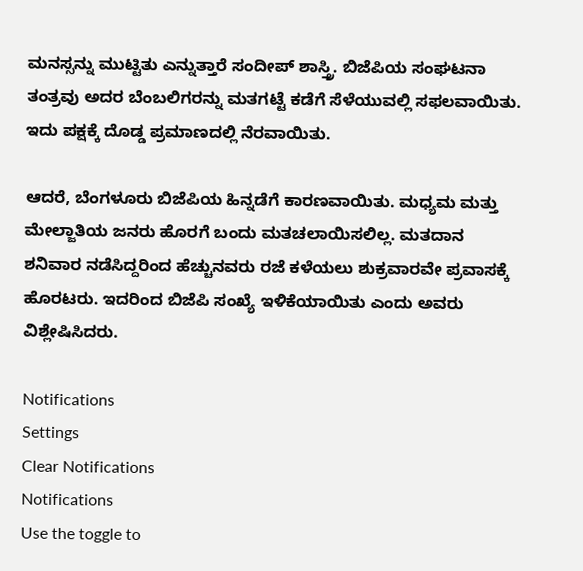ಮನಸ್ಸನ್ನು ಮುಟ್ಟಿತು ಎನ್ನುತ್ತಾರೆ ಸಂದೀಪ್ ಶಾಸ್ತ್ರಿ. ಬಿಜೆಪಿಯ ಸಂಘಟನಾ ತಂತ್ರವು ಅದರ ಬೆಂಬಲಿಗರನ್ನು ಮತಗಟ್ಟೆ ಕಡೆಗೆ ಸೆಳೆಯುವಲ್ಲಿ ಸಫಲವಾಯಿತು. ಇದು ಪಕ್ಷಕ್ಕೆ ದೊಡ್ಡ ಪ್ರಮಾಣದಲ್ಲಿ ನೆರವಾಯಿತು.

ಆದರೆ, ಬೆಂಗಳೂರು ಬಿಜೆಪಿಯ ಹಿನ್ನಡೆಗೆ ಕಾರಣವಾಯಿತು. ಮಧ್ಯಮ ಮತ್ತು ಮೇಲ್ಜಾತಿಯ ಜನರು ಹೊರಗೆ ಬಂದು ಮತಚಲಾಯಿಸಲಿಲ್ಲ. ಮತದಾನ ಶನಿವಾರ ನಡೆಸಿದ್ದರಿಂದ ಹೆಚ್ಚುನವರು ರಜೆ ಕಳೆಯಲು ಶುಕ್ರವಾರವೇ ಪ್ರವಾಸಕ್ಕೆ ಹೊರಟರು. ಇದರಿಂದ ಬಿಜೆಪಿ ಸಂಖ್ಯೆ ಇಳಿಕೆಯಾಯಿತು ಎಂದು ಅವರು ವಿಶ್ಲೇಷಿಸಿದರು.

Notifications
Settings
Clear Notifications
Notifications
Use the toggle to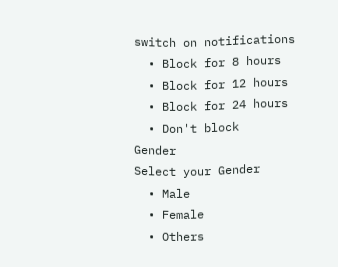switch on notifications
  • Block for 8 hours
  • Block for 12 hours
  • Block for 24 hours
  • Don't block
Gender
Select your Gender
  • Male
  • Female
  • Others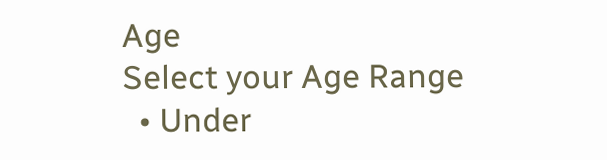Age
Select your Age Range
  • Under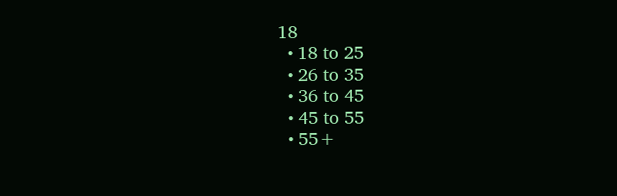18
  • 18 to 25
  • 26 to 35
  • 36 to 45
  • 45 to 55
  • 55+